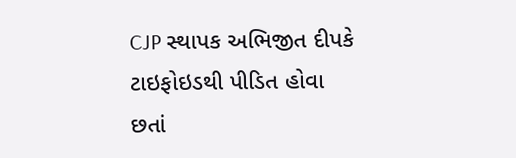CJP સ્થાપક અભિજીત દીપકે ટાઇફોઇડથી પીડિત હોવા છતાં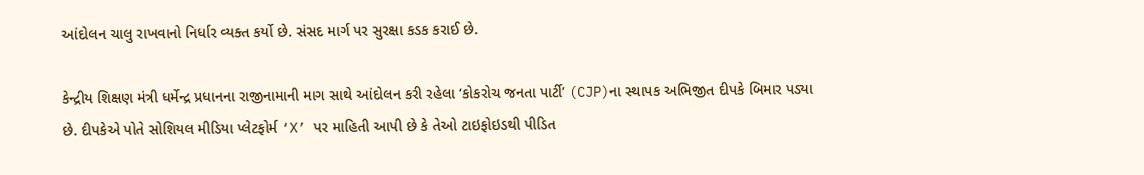આંદોલન ચાલુ રાખવાનો નિર્ધાર વ્યક્ત કર્યો છે. સંસદ માર્ગ પર સુરક્ષા કડક કરાઈ છે.

કેન્દ્રીય શિક્ષણ મંત્રી ધર્મેન્દ્ર પ્રધાનના રાજીનામાની માગ સાથે આંદોલન કરી રહેલા ‘કોકરોચ જનતા પાર્ટી’ (CJP)ના સ્થાપક અભિજીત દીપકે બિમાર પડ્યા છે. દીપકેએ પોતે સોશિયલ મીડિયા પ્લેટફોર્મ ‘X’ પર માહિતી આપી છે કે તેઓ ટાઇફોઇડથી પીડિત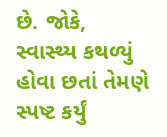છે. જોકે, સ્વાસ્થ્ય કથળ્યું હોવા છતાં તેમણે સ્પષ્ટ કર્યું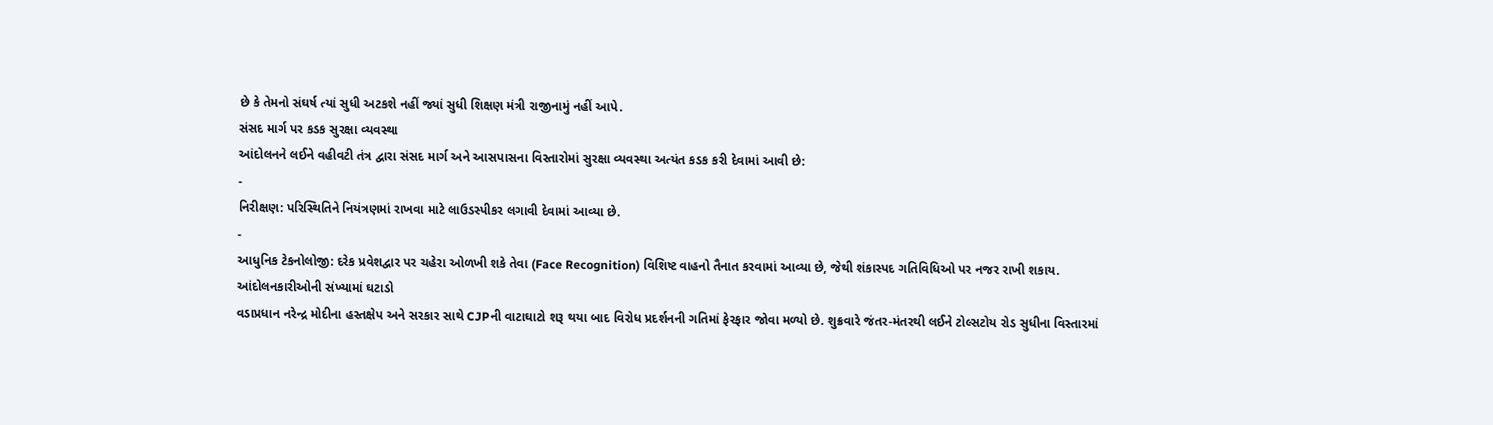છે કે તેમનો સંઘર્ષ ત્યાં સુધી અટકશે નહીં જ્યાં સુધી શિક્ષણ મંત્રી રાજીનામું નહીં આપે.
સંસદ માર્ગ પર કડક સુરક્ષા વ્યવસ્થા
આંદોલનને લઈને વહીવટી તંત્ર દ્વારા સંસદ માર્ગ અને આસપાસના વિસ્તારોમાં સુરક્ષા વ્યવસ્થા અત્યંત કડક કરી દેવામાં આવી છે:
-
નિરીક્ષણ: પરિસ્થિતિને નિયંત્રણમાં રાખવા માટે લાઉડસ્પીકર લગાવી દેવામાં આવ્યા છે.
-
આધુનિક ટેકનોલોજી: દરેક પ્રવેશદ્વાર પર ચહેરા ઓળખી શકે તેવા (Face Recognition) વિશિષ્ટ વાહનો તૈનાત કરવામાં આવ્યા છે, જેથી શંકાસ્પદ ગતિવિધિઓ પર નજર રાખી શકાય.
આંદોલનકારીઓની સંખ્યામાં ઘટાડો
વડાપ્રધાન નરેન્દ્ર મોદીના હસ્તક્ષેપ અને સરકાર સાથે CJPની વાટાઘાટો શરૂ થયા બાદ વિરોધ પ્રદર્શનની ગતિમાં ફેરફાર જોવા મળ્યો છે. શુક્રવારે જંતર-મંતરથી લઈને ટોલ્સટોય રોડ સુધીના વિસ્તારમાં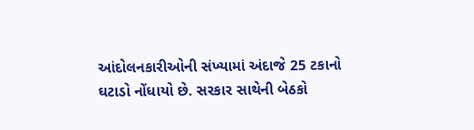આંદોલનકારીઓની સંખ્યામાં અંદાજે 25 ટકાનો ઘટાડો નોંધાયો છે. સરકાર સાથેની બેઠકો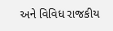અને વિવિધ રાજકીય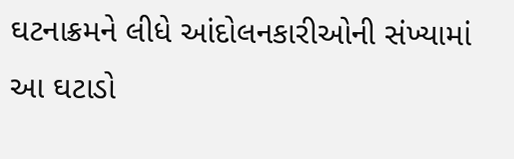ઘટનાક્રમને લીધે આંદોલનકારીઓની સંખ્યામાં આ ઘટાડો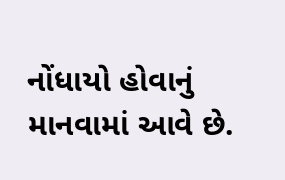નોંધાયો હોવાનું માનવામાં આવે છે.